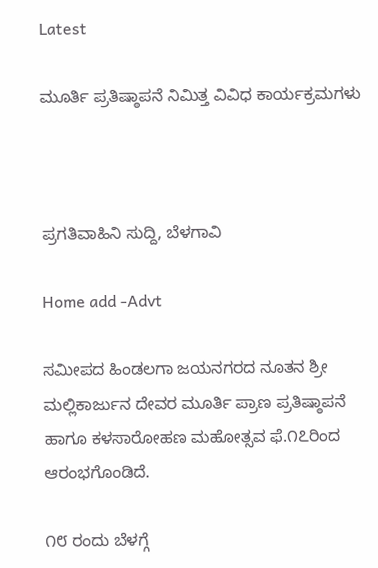Latest

ಮೂರ್ತಿ ಪ್ರತಿಷ್ಠಾಪನೆ ನಿಮಿತ್ತ ವಿವಿಧ ಕಾರ್ಯಕ್ರಮಗಳು



ಪ್ರಗತಿವಾಹಿನಿ ಸುದ್ದಿ, ಬೆಳಗಾವಿ

Home add -Advt

ಸಮೀಪದ ಹಿಂಡಲಗಾ ಜಯನಗರದ ನೂತನ ಶ್ರೀ ಮಲ್ಲಿಕಾರ್ಜುನ ದೇವರ ಮೂರ್ತಿ ಪ್ರಾಣ ಪ್ರತಿಷ್ಠಾಪನೆ ಹಾಗೂ ಕಳಸಾರೋಹಣ ಮಹೋತ್ಸವ ಫೆ.೧೭ರಿಂದ ಆರಂಭಗೊಂಡಿದೆ.

೧೮ ರಂದು ಬೆಳಗ್ಗೆ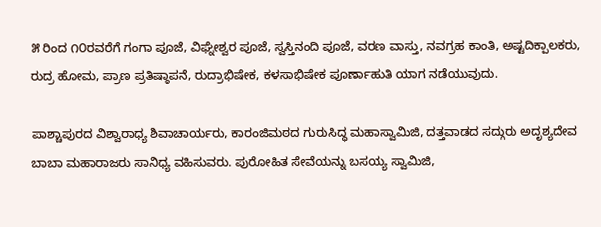೫ ರಿಂದ ೧೦ರವರೆಗೆ ಗಂಗಾ ಪೂಜೆ, ವಿಘ್ನೇಶ್ವರ ಪೂಜೆ, ಸ್ವಸ್ತಿನಂದಿ ಪೂಜೆ, ವರಣ ವಾಸ್ತು, ನವಗ್ರಹ ಕಾಂತಿ, ಅಷ್ಟದಿಕ್ಪಾಲಕರು, ರುದ್ರ ಹೋಮ, ಪ್ರಾಣ ಪ್ರತಿಷ್ಠಾಪನೆ, ರುದ್ರಾಭಿಷೇಕ, ಕಳಸಾಭಿಷೇಕ ಪೂರ್ಣಾಹುತಿ ಯಾಗ ನಡೆಯುವುದು.

ಪಾಶ್ಚಾಪುರದ ವಿಶ್ವಾರಾಧ್ಯ ಶಿವಾಚಾರ್ಯರು, ಕಾರಂಜಿಮಠದ ಗುರುಸಿದ್ಧ ಮಹಾಸ್ವಾಮಿಜಿ, ದತ್ತವಾಡದ ಸದ್ಗುರು ಅದೃಶ್ಯದೇವ ಬಾಬಾ ಮಹಾರಾಜರು ಸಾನಿಧ್ಯ ವಹಿಸುವರು. ಪುರೋಹಿತ ಸೇವೆಯನ್ನು ಬಸಯ್ಯ ಸ್ವಾಮಿಜಿ,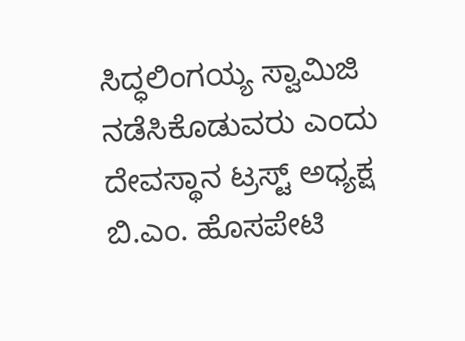ಸಿದ್ಧಲಿಂಗಯ್ಯ ಸ್ವಾಮಿಜಿ ನಡೆಸಿಕೊಡುವರು ಎಂದು ದೇವಸ್ಥಾನ ಟ್ರಸ್ಟ್ ಅಧ್ಯಕ್ಷ ಬಿ.ಎಂ. ಹೊಸಪೇಟಿ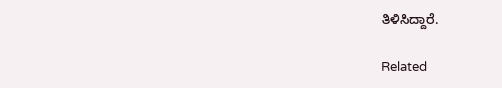ತಿಳಿಸಿದ್ದಾರೆ.

Related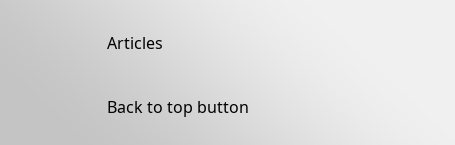Articles

Back to top button